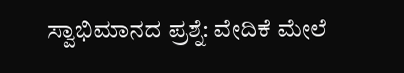ಸ್ವಾಭಿಮಾನದ ಪ್ರಶ್ನೆ: ವೇದಿಕೆ ಮೇಲೆ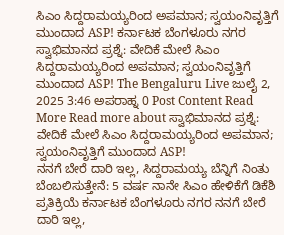ಸಿಎಂ ಸಿದ್ದರಾಮಯ್ಯರಿಂದ ಅಪಮಾನ; ಸ್ವಯಂನಿವೃತ್ತಿಗೆ ಮುಂದಾದ ASP! ಕರ್ನಾಟಕ ಬೆಂಗಳೂರು ನಗರ ಸ್ವಾಭಿಮಾನದ ಪ್ರಶ್ನೆ: ವೇದಿಕೆ ಮೇಲೆ ಸಿಎಂ ಸಿದ್ದರಾಮಯ್ಯರಿಂದ ಅಪಮಾನ; ಸ್ವಯಂನಿವೃತ್ತಿಗೆ ಮುಂದಾದ ASP! The Bengaluru Live ಜುಲೈ 2, 2025 3:46 ಅಪರಾಹ್ನ 0 Post Content Read More Read more about ಸ್ವಾಭಿಮಾನದ ಪ್ರಶ್ನೆ: ವೇದಿಕೆ ಮೇಲೆ ಸಿಎಂ ಸಿದ್ದರಾಮಯ್ಯರಿಂದ ಅಪಮಾನ; ಸ್ವಯಂನಿವೃತ್ತಿಗೆ ಮುಂದಾದ ASP!
ನನಗೆ ಬೇರೆ ದಾರಿ ಇಲ್ಲ, ಸಿದ್ದರಾಮಯ್ಯ ಬೆನ್ನಿಗೆ ನಿಂತು ಬೆಂಬಲಿಸುತ್ತೇನೆ: 5 ವರ್ಷ ನಾನೇ ಸಿಎಂ ಹೇಳಿಕೆಗೆ ಡಿಕೆಶಿ ಪ್ರತಿಕ್ರಿಯೆ ಕರ್ನಾಟಕ ಬೆಂಗಳೂರು ನಗರ ನನಗೆ ಬೇರೆ ದಾರಿ ಇಲ್ಲ,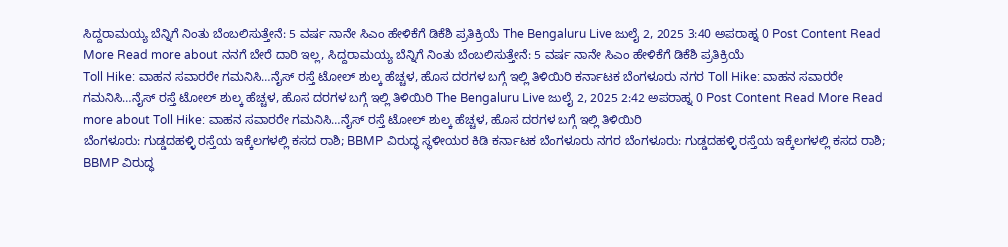ಸಿದ್ದರಾಮಯ್ಯ ಬೆನ್ನಿಗೆ ನಿಂತು ಬೆಂಬಲಿಸುತ್ತೇನೆ: 5 ವರ್ಷ ನಾನೇ ಸಿಎಂ ಹೇಳಿಕೆಗೆ ಡಿಕೆಶಿ ಪ್ರತಿಕ್ರಿಯೆ The Bengaluru Live ಜುಲೈ 2, 2025 3:40 ಅಪರಾಹ್ನ 0 Post Content Read More Read more about ನನಗೆ ಬೇರೆ ದಾರಿ ಇಲ್ಲ, ಸಿದ್ದರಾಮಯ್ಯ ಬೆನ್ನಿಗೆ ನಿಂತು ಬೆಂಬಲಿಸುತ್ತೇನೆ: 5 ವರ್ಷ ನಾನೇ ಸಿಎಂ ಹೇಳಿಕೆಗೆ ಡಿಕೆಶಿ ಪ್ರತಿಕ್ರಿಯೆ
Toll Hike: ವಾಹನ ಸವಾರರೇ ಗಮನಿಸಿ…ನೈಸ್ ರಸ್ತೆ ಟೋಲ್ ಶುಲ್ಕ ಹೆಚ್ಚಳ, ಹೊಸ ದರಗಳ ಬಗ್ಗೆ ಇಲ್ಲಿ ತಿಳಿಯಿರಿ ಕರ್ನಾಟಕ ಬೆಂಗಳೂರು ನಗರ Toll Hike: ವಾಹನ ಸವಾರರೇ ಗಮನಿಸಿ…ನೈಸ್ ರಸ್ತೆ ಟೋಲ್ ಶುಲ್ಕ ಹೆಚ್ಚಳ, ಹೊಸ ದರಗಳ ಬಗ್ಗೆ ಇಲ್ಲಿ ತಿಳಿಯಿರಿ The Bengaluru Live ಜುಲೈ 2, 2025 2:42 ಅಪರಾಹ್ನ 0 Post Content Read More Read more about Toll Hike: ವಾಹನ ಸವಾರರೇ ಗಮನಿಸಿ…ನೈಸ್ ರಸ್ತೆ ಟೋಲ್ ಶುಲ್ಕ ಹೆಚ್ಚಳ, ಹೊಸ ದರಗಳ ಬಗ್ಗೆ ಇಲ್ಲಿ ತಿಳಿಯಿರಿ
ಬೆಂಗಳೂರು: ಗುಡ್ಡದಹಳ್ಳಿ ರಸ್ತೆಯ ಇಕ್ಕೆಲಗಳಲ್ಲಿ ಕಸದ ರಾಶಿ; BBMP ವಿರುದ್ಧ ಸ್ಥಳೀಯರ ಕಿಡಿ ಕರ್ನಾಟಕ ಬೆಂಗಳೂರು ನಗರ ಬೆಂಗಳೂರು: ಗುಡ್ಡದಹಳ್ಳಿ ರಸ್ತೆಯ ಇಕ್ಕೆಲಗಳಲ್ಲಿ ಕಸದ ರಾಶಿ; BBMP ವಿರುದ್ಧ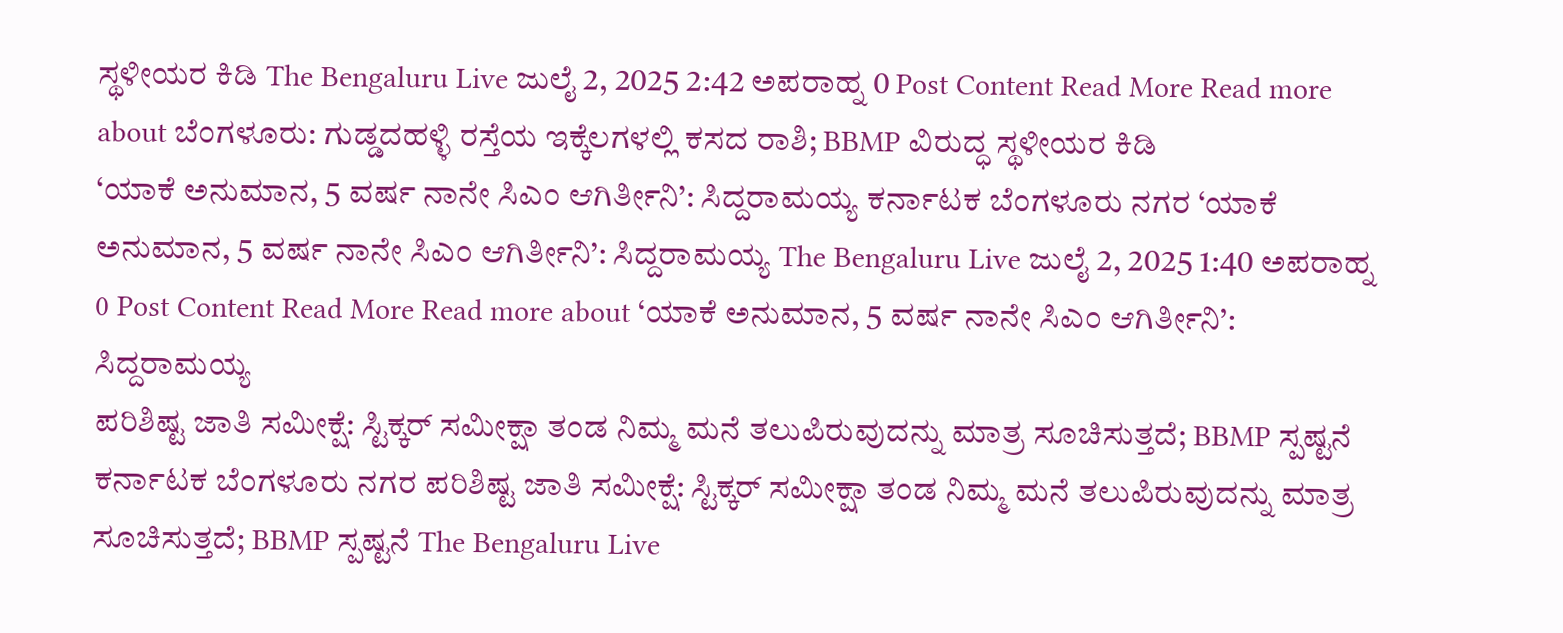ಸ್ಥಳೀಯರ ಕಿಡಿ The Bengaluru Live ಜುಲೈ 2, 2025 2:42 ಅಪರಾಹ್ನ 0 Post Content Read More Read more about ಬೆಂಗಳೂರು: ಗುಡ್ಡದಹಳ್ಳಿ ರಸ್ತೆಯ ಇಕ್ಕೆಲಗಳಲ್ಲಿ ಕಸದ ರಾಶಿ; BBMP ವಿರುದ್ಧ ಸ್ಥಳೀಯರ ಕಿಡಿ
‘ಯಾಕೆ ಅನುಮಾನ, 5 ವರ್ಷ ನಾನೇ ಸಿಎಂ ಆಗಿರ್ತೀನಿ’: ಸಿದ್ದರಾಮಯ್ಯ ಕರ್ನಾಟಕ ಬೆಂಗಳೂರು ನಗರ ‘ಯಾಕೆ ಅನುಮಾನ, 5 ವರ್ಷ ನಾನೇ ಸಿಎಂ ಆಗಿರ್ತೀನಿ’: ಸಿದ್ದರಾಮಯ್ಯ The Bengaluru Live ಜುಲೈ 2, 2025 1:40 ಅಪರಾಹ್ನ 0 Post Content Read More Read more about ‘ಯಾಕೆ ಅನುಮಾನ, 5 ವರ್ಷ ನಾನೇ ಸಿಎಂ ಆಗಿರ್ತೀನಿ’: ಸಿದ್ದರಾಮಯ್ಯ
ಪರಿಶಿಷ್ಟ ಜಾತಿ ಸಮೀಕ್ಷೆ: ಸ್ಟಿಕ್ಕರ್ ಸಮೀಕ್ಷಾ ತಂಡ ನಿಮ್ಮ ಮನೆ ತಲುಪಿರುವುದನ್ನು ಮಾತ್ರ ಸೂಚಿಸುತ್ತದೆ; BBMP ಸ್ಪಷ್ಟನೆ ಕರ್ನಾಟಕ ಬೆಂಗಳೂರು ನಗರ ಪರಿಶಿಷ್ಟ ಜಾತಿ ಸಮೀಕ್ಷೆ: ಸ್ಟಿಕ್ಕರ್ ಸಮೀಕ್ಷಾ ತಂಡ ನಿಮ್ಮ ಮನೆ ತಲುಪಿರುವುದನ್ನು ಮಾತ್ರ ಸೂಚಿಸುತ್ತದೆ; BBMP ಸ್ಪಷ್ಟನೆ The Bengaluru Live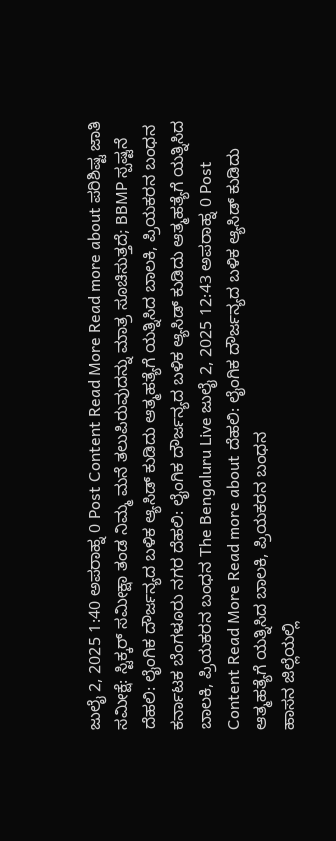ಜುಲೈ 2, 2025 1:40 ಅಪರಾಹ್ನ 0 Post Content Read More Read more about ಪರಿಶಿಷ್ಟ ಜಾತಿ ಸಮೀಕ್ಷೆ: ಸ್ಟಿಕ್ಕರ್ ಸಮೀಕ್ಷಾ ತಂಡ ನಿಮ್ಮ ಮನೆ ತಲುಪಿರುವುದನ್ನು ಮಾತ್ರ ಸೂಚಿಸುತ್ತದೆ; BBMP ಸ್ಪಷ್ಟನೆ
ದೆಹಲಿ: ಲೈಂಗಿಕ ದೌರ್ಜನ್ಯದ ಬಳಿಕ ಆ್ಯಸಿಡ್ ಕುಡಿದು ಆತ್ಮಹತ್ಯೆಗೆ ಯತ್ನಿಸಿದ ಬಾಲಕಿ, ಪ್ರಿಯಕರನ ಬಂಧನ ಕರ್ನಾಟಕ ಬೆಂಗಳೂರು ನಗರ ದೆಹಲಿ: ಲೈಂಗಿಕ ದೌರ್ಜನ್ಯದ ಬಳಿಕ ಆ್ಯಸಿಡ್ ಕುಡಿದು ಆತ್ಮಹತ್ಯೆಗೆ ಯತ್ನಿಸಿದ ಬಾಲಕಿ, ಪ್ರಿಯಕರನ ಬಂಧನ The Bengaluru Live ಜುಲೈ 2, 2025 12:43 ಅಪರಾಹ್ನ 0 Post Content Read More Read more about ದೆಹಲಿ: ಲೈಂಗಿಕ ದೌರ್ಜನ್ಯದ ಬಳಿಕ ಆ್ಯಸಿಡ್ ಕುಡಿದು ಆತ್ಮಹತ್ಯೆಗೆ ಯತ್ನಿಸಿದ ಬಾಲಕಿ, ಪ್ರಿಯಕರನ ಬಂಧನ
ಹಾಸನ ಜಿಲ್ಲೆಯಲ್ಲಿ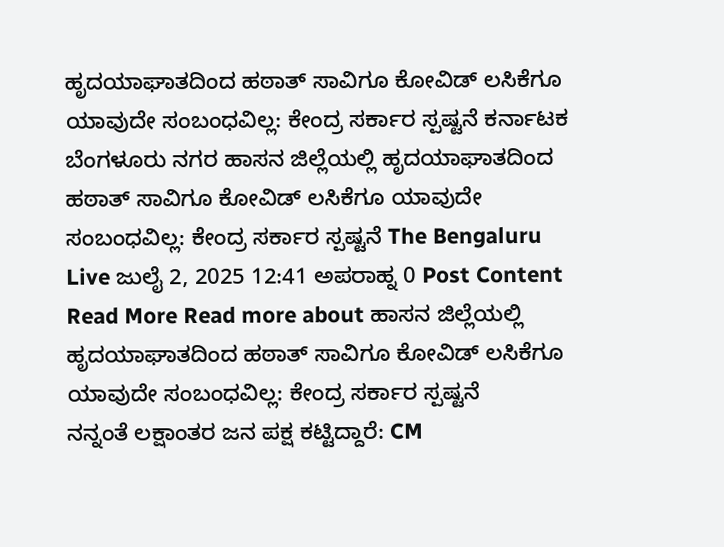ಹೃದಯಾಘಾತದಿಂದ ಹಠಾತ್ ಸಾವಿಗೂ ಕೋವಿಡ್ ಲಸಿಕೆಗೂ ಯಾವುದೇ ಸಂಬಂಧವಿಲ್ಲ: ಕೇಂದ್ರ ಸರ್ಕಾರ ಸ್ಪಷ್ಟನೆ ಕರ್ನಾಟಕ ಬೆಂಗಳೂರು ನಗರ ಹಾಸನ ಜಿಲ್ಲೆಯಲ್ಲಿ ಹೃದಯಾಘಾತದಿಂದ ಹಠಾತ್ ಸಾವಿಗೂ ಕೋವಿಡ್ ಲಸಿಕೆಗೂ ಯಾವುದೇ ಸಂಬಂಧವಿಲ್ಲ: ಕೇಂದ್ರ ಸರ್ಕಾರ ಸ್ಪಷ್ಟನೆ The Bengaluru Live ಜುಲೈ 2, 2025 12:41 ಅಪರಾಹ್ನ 0 Post Content Read More Read more about ಹಾಸನ ಜಿಲ್ಲೆಯಲ್ಲಿ ಹೃದಯಾಘಾತದಿಂದ ಹಠಾತ್ ಸಾವಿಗೂ ಕೋವಿಡ್ ಲಸಿಕೆಗೂ ಯಾವುದೇ ಸಂಬಂಧವಿಲ್ಲ: ಕೇಂದ್ರ ಸರ್ಕಾರ ಸ್ಪಷ್ಟನೆ
ನನ್ನಂತೆ ಲಕ್ಷಾಂತರ ಜನ ಪಕ್ಷ ಕಟ್ಟಿದ್ದಾರೆ: CM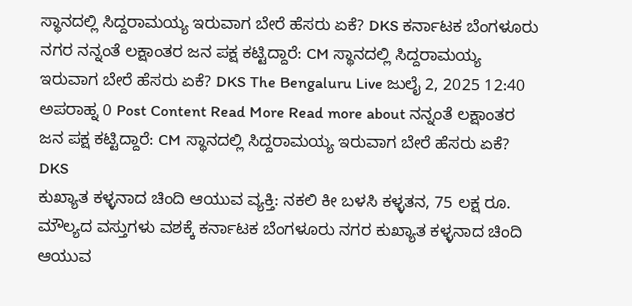ಸ್ಥಾನದಲ್ಲಿ ಸಿದ್ದರಾಮಯ್ಯ ಇರುವಾಗ ಬೇರೆ ಹೆಸರು ಏಕೆ? DKS ಕರ್ನಾಟಕ ಬೆಂಗಳೂರು ನಗರ ನನ್ನಂತೆ ಲಕ್ಷಾಂತರ ಜನ ಪಕ್ಷ ಕಟ್ಟಿದ್ದಾರೆ: CM ಸ್ಥಾನದಲ್ಲಿ ಸಿದ್ದರಾಮಯ್ಯ ಇರುವಾಗ ಬೇರೆ ಹೆಸರು ಏಕೆ? DKS The Bengaluru Live ಜುಲೈ 2, 2025 12:40 ಅಪರಾಹ್ನ 0 Post Content Read More Read more about ನನ್ನಂತೆ ಲಕ್ಷಾಂತರ ಜನ ಪಕ್ಷ ಕಟ್ಟಿದ್ದಾರೆ: CM ಸ್ಥಾನದಲ್ಲಿ ಸಿದ್ದರಾಮಯ್ಯ ಇರುವಾಗ ಬೇರೆ ಹೆಸರು ಏಕೆ? DKS
ಕುಖ್ಯಾತ ಕಳ್ಳನಾದ ಚಿಂದಿ ಆಯುವ ವ್ಯಕ್ತಿ: ನಕಲಿ ಕೀ ಬಳಸಿ ಕಳ್ಳತನ, 75 ಲಕ್ಷ ರೂ. ಮೌಲ್ಯದ ವಸ್ತುಗಳು ವಶಕ್ಕೆ ಕರ್ನಾಟಕ ಬೆಂಗಳೂರು ನಗರ ಕುಖ್ಯಾತ ಕಳ್ಳನಾದ ಚಿಂದಿ ಆಯುವ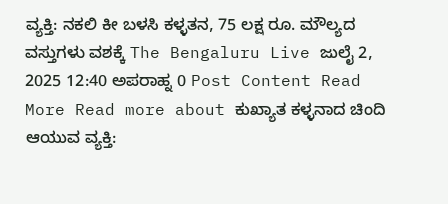ವ್ಯಕ್ತಿ: ನಕಲಿ ಕೀ ಬಳಸಿ ಕಳ್ಳತನ, 75 ಲಕ್ಷ ರೂ. ಮೌಲ್ಯದ ವಸ್ತುಗಳು ವಶಕ್ಕೆ The Bengaluru Live ಜುಲೈ 2, 2025 12:40 ಅಪರಾಹ್ನ 0 Post Content Read More Read more about ಕುಖ್ಯಾತ ಕಳ್ಳನಾದ ಚಿಂದಿ ಆಯುವ ವ್ಯಕ್ತಿ: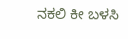ನಕಲಿ ಕೀ ಬಳಸಿ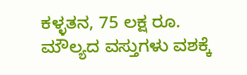ಕಳ್ಳತನ, 75 ಲಕ್ಷ ರೂ. ಮೌಲ್ಯದ ವಸ್ತುಗಳು ವಶಕ್ಕೆ